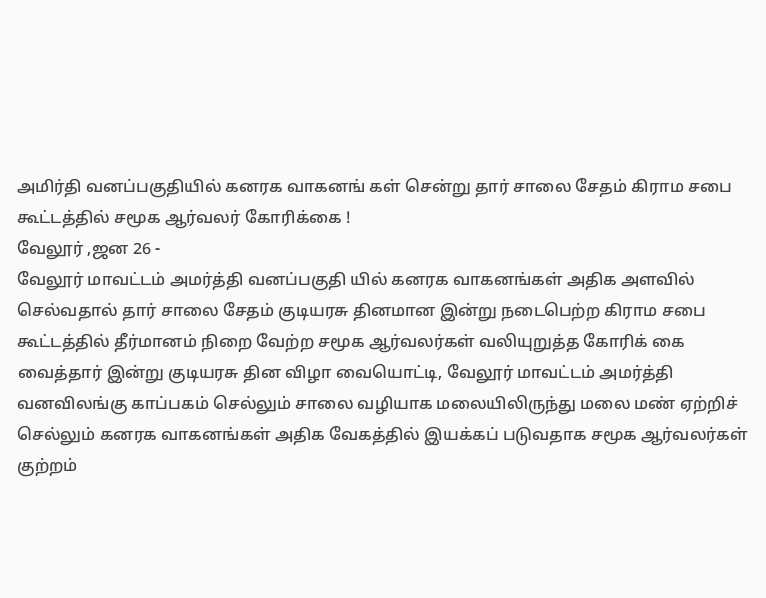அமிர்தி வனப்பகுதியில் கனரக வாகனங் கள் சென்று தார் சாலை சேதம் கிராம சபை கூட்டத்தில் சமூக ஆர்வலர் கோரிக்கை !
வேலூர் ,ஜன 26 -
வேலூர் மாவட்டம் அமர்த்தி வனப்பகுதி யில் கனரக வாகனங்கள் அதிக அளவில் செல்வதால் தார் சாலை சேதம் குடியரசு தினமான இன்று நடைபெற்ற கிராம சபை கூட்டத்தில் தீர்மானம் நிறை வேற்ற சமூக ஆர்வலர்கள் வலியுறுத்த கோரிக் கை வைத்தார் இன்று குடியரசு தின விழா வையொட்டி, வேலூர் மாவட்டம் அமர்த்தி வனவிலங்கு காப்பகம் செல்லும் சாலை வழியாக மலையிலிருந்து மலை மண் ஏற்றிச் செல்லும் கனரக வாகனங்கள் அதிக வேகத்தில் இயக்கப் படுவதாக சமூக ஆர்வலர்கள் குற்றம்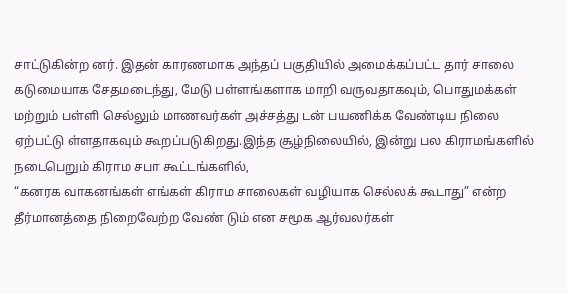சாட்டுகின்ற னர். இதன் காரணமாக அந்தப் பகுதியில் அமைக்கப்பட்ட தார் சாலை கடுமையாக சேதமடைந்து, மேடு பள்ளங்களாக மாறி வருவதாகவும், பொதுமக்கள் மற்றும் பள்ளி செல்லும் மாணவர்கள் அச்சத்து டன் பயணிக்க வேண்டிய நிலை ஏற்பட்டு ள்ளதாகவும் கூறப்படுகிறது.இந்த சூழ்நிலையில், இன்று பல கிராமங்களில் நடைபெறும் கிராம சபா கூட்டங்களில்,
“கனரக வாகனங்கள் எங்கள் கிராம சாலைகள் வழியாக செல்லக் கூடாது” என்ற தீர்மானத்தை நிறைவேற்ற வேண் டும் என சமூக ஆர்வலர்கள்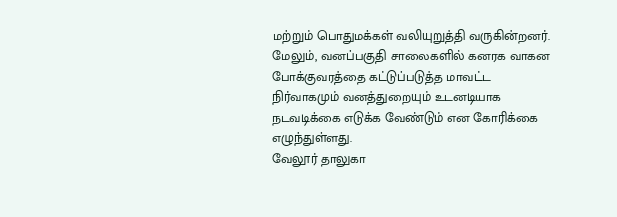மற்றும் பொதுமக்கள் வலியுறுத்தி வருகின்றனர்.
மேலும், வனப்பகுதி சாலைகளில் கனரக வாகன போக்குவரத்தை கட்டுப்படுத்த மாவட்ட நிர்வாகமும் வனத்துறையும் உடனடியாக நடவடிக்கை எடுக்க வேண்டும் என கோரிக்கை எழுந்துள்ளது.
வேலூர் தாலுகா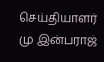செய்தியாளர் மு இன்பராஜ்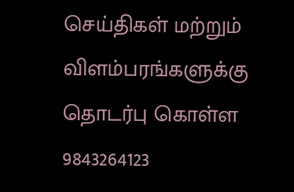செய்திகள் மற்றும் விளம்பரங்களுக்கு தொடர்பு கொள்ள 9843264123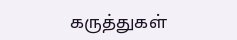கருத்துகள்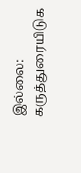இல்லை:
கருத்துரையிடுக